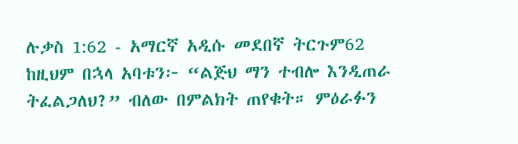ሉቃስ 1:62 - አማርኛ አዲሱ መደበኛ ትርጉም62 ከዚህም በኋላ አባቱን፦ “ልጅህ ማን ተብሎ እንዲጠራ ትፈልጋለህ?” ብለው በምልክት ጠየቁት። ምዕራፉን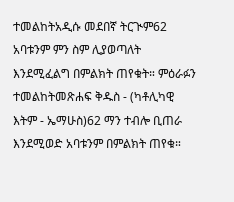ተመልከትአዲሱ መደበኛ ትርጒም62 አባቱንም ምን ስም ሊያወጣለት እንደሚፈልግ በምልክት ጠየቁት። ምዕራፉን ተመልከትመጽሐፍ ቅዱስ - (ካቶሊካዊ እትም - ኤማሁስ)62 ማን ተብሎ ቢጠራ እንደሚወድ አባቱንም በምልክት ጠየቁ።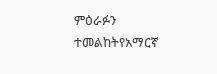ምዕራፉን ተመልከትየአማርኛ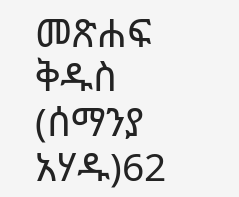መጽሐፍ ቅዱስ (ሰማንያ አሃዱ)62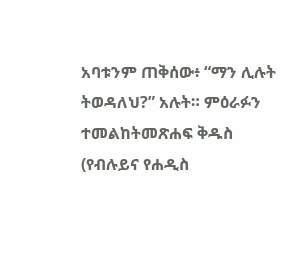አባቱንም ጠቅሰው፥ “ማን ሊሉት ትወዳለህ?” አሉት። ምዕራፉን ተመልከትመጽሐፍ ቅዱስ (የብሉይና የሐዲስ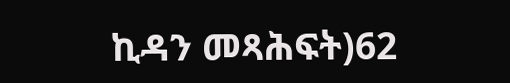ኪዳን መጻሕፍት)62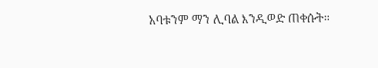አባቱንም ማን ሊባል እንዲወድ ጠቀሱት።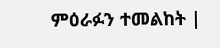ምዕራፉን ተመልከት |